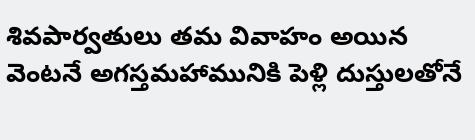శివపార్వతులు తమ వివాహం అయిన వెంటనే అగస్తమహామునికి పెళ్లి దుస్తులతోనే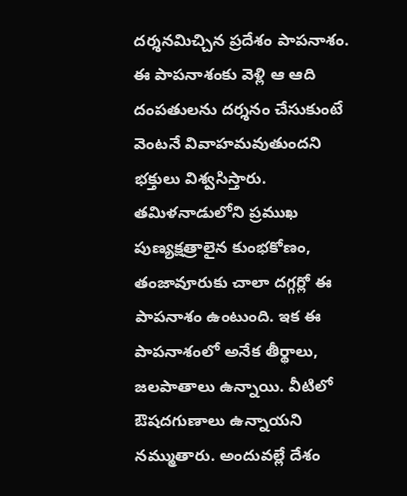దర్శనమిచ్చిన ప్రదేశం పాపనాశం. ఈ పాపనాశంకు వెళ్లి ఆ ఆది దంపతులను దర్శనం చేసుకుంటే వెంటనే వివాహమవుతుందని భక్తులు విశ్వసిస్తారు. తమిళనాడులోని ప్రముఖ పుణ్యక్షత్రాలైన కుంభకోణం, తంజావూరుకు చాలా దగ్గర్లో ఈ పాపనాశం ఉంటుంది. ఇక ఈ పాపనాశంలో అనేక తీర్థాలు, జలపాతాలు ఉన్నాయి. వీటిలో ఔషదగుణాలు ఉన్నాయని నమ్ముతారు. అందువల్లే దేశం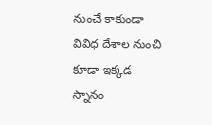నుంచే కాకుండా వివిధ దేశాల నుంచి కూడా ఇక్కడ స్నానం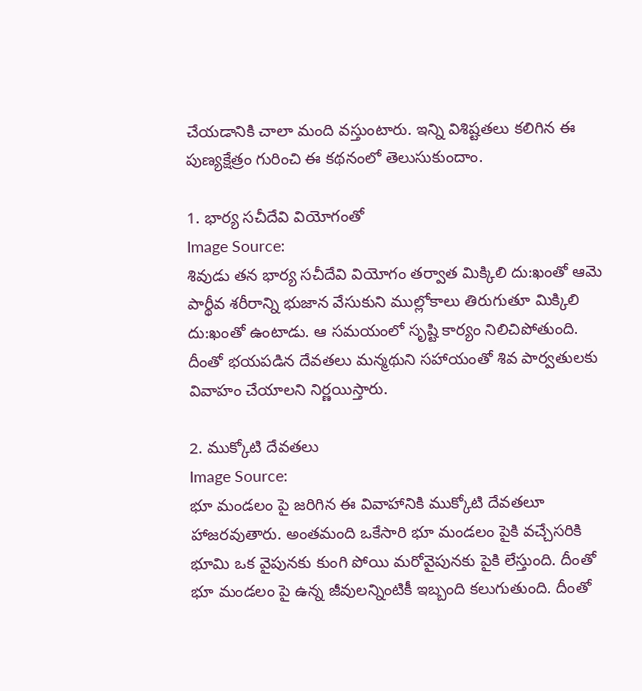చేయడానికి చాలా మంది వస్తుంటారు. ఇన్ని విశిష్టతలు కలిగిన ఈ పుణ్యక్షేత్రం గురించి ఈ కథనంలో తెలుసుకుందాం.

1. భార్య సచీదేవి వియోగంతో
Image Source:
శివుడు తన భార్య సచీదేవి వియోగం తర్వాత మిక్కిలి దు:ఖంతో ఆమె పార్థీవ శరీరాన్ని భుజాన వేసుకుని ముల్లోకాలు తిరుగుతూ మిక్కిలి దు:ఖంతో ఉంటాడు. ఆ సమయంలో సృష్టి కార్యం నిలిచిపోతుంది. దీంతో భయపడిన దేవతలు మన్మథుని సహాయంతో శివ పార్వతులకు వివాహం చేయాలని నిర్ణయిస్తారు.

2. ముక్కోటి దేవతలు
Image Source:
భూ మండలం పై జరిగిన ఈ వివాహానికి ముక్కోటి దేవతలూ హాజరవుతారు. అంతమంది ఒకేసారి భూ మండలం పైకి వచ్చేసరికి భూమి ఒక వైపునకు కుంగి పోయి మరోవైపునకు పైకి లేస్తుంది. దీంతో భూ మండలం పై ఉన్న జీవులన్నింటికీ ఇబ్బంది కలుగుతుంది. దీంతో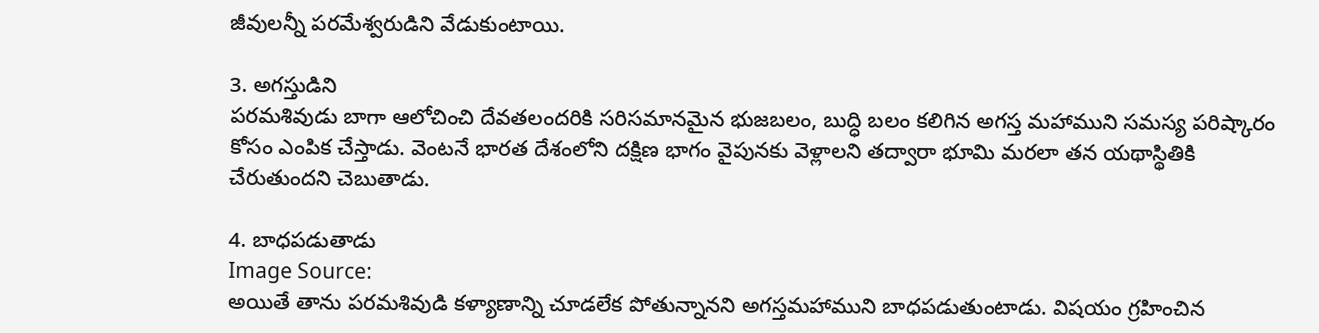జీవులన్నీ పరమేశ్వరుడిని వేడుకుంటాయి.

3. అగస్తుడిని
పరమశివుడు బాగా ఆలోచించి దేవతలందరికి సరిసమానమైన భుజబలం, బుద్ధి బలం కలిగిన అగస్త మహాముని సమస్య పరిష్కారం కోసం ఎంపిక చేస్తాడు. వెంటనే భారత దేశంలోని దక్షిణ భాగం వైపునకు వెళ్లాలని తద్వారా భూమి మరలా తన యథాస్థితికి చేరుతుందని చెబుతాడు.

4. బాధపడుతాడు
Image Source:
అయితే తాను పరమశివుడి కళ్యాణాన్ని చూడలేక పోతున్నానని అగస్తమహాముని బాధపడుతుంటాడు. విషయం గ్రహించిన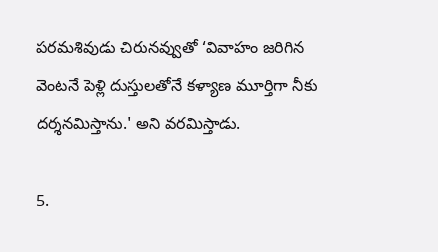పరమశివుడు చిరునవ్వుతో ‘వివాహం జరిగిన వెంటనే పెళ్లి దుస్తులతోనే కళ్యాణ మూర్తిగా నీకు దర్శనమిస్తాను.' అని వరమిస్తాడు.

5.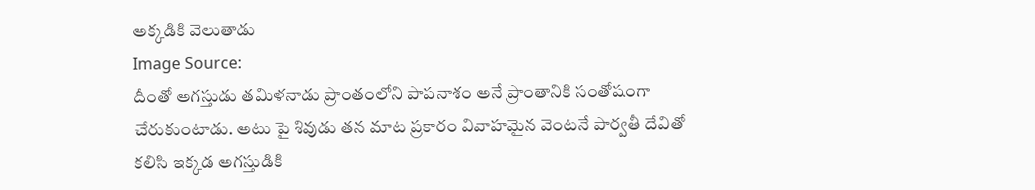అక్కడికి వెలుతాడు
Image Source:
దీంతో అగస్తుడు తమిళనాడు ప్రాంతంలోని పాపనాశం అనే ప్రాంతానికి సంతోషంగా చేరుకుంటాడు. అటు పై శివుడు తన మాట ప్రకారం వివాహమైన వెంటనే పార్వతీ దేవితో కలిసి ఇక్కడ అగస్తుడికి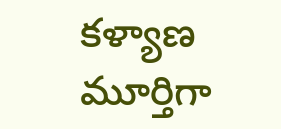కళ్యాణ మూర్తిగా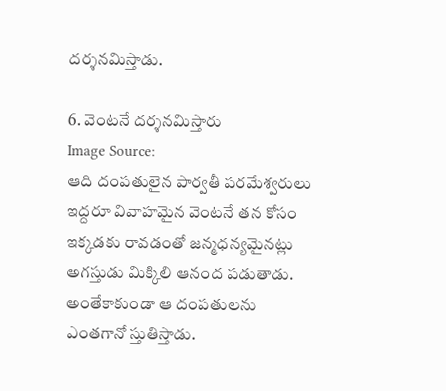దర్శనమిస్తాడు.

6. వెంటనే దర్శనమిస్తారు
Image Source:
ఆది దంపతులైన పార్వతీ పరమేశ్వరులు ఇద్దరూ వివాహమైన వెంటనే తన కోసం ఇక్కడకు రావడంతో జన్మధన్యమైనట్లు అగస్తుడు మిక్కిలి ఆనంద పడుతాడు. అంతేకాకుండా ఆ దంపతులను ఎంతగానో స్తుతిస్తాడు.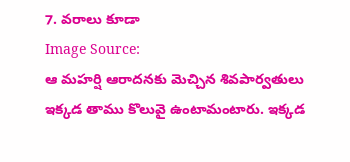7. వరాలు కూడా
Image Source:
ఆ మహర్షి ఆరాదనకు మెచ్చిన శివపార్వతులు ఇక్కడ తాము కొలువై ఉంటామంటారు. ఇక్కడ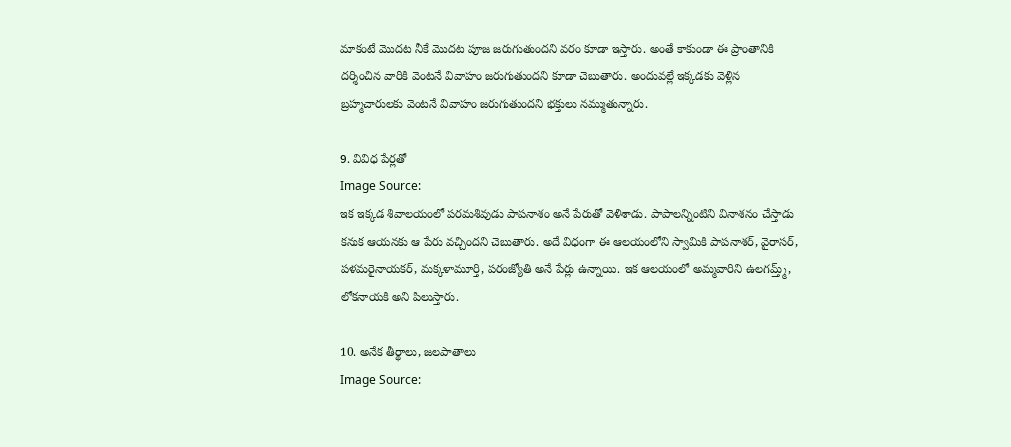మాకంటే మొదట నీకే మొదట పూజ జరుగుతుందని వరం కూడా ఇస్తారు. అంతే కాకుండా ఈ ప్రాంతానికి దర్శించిన వారికి వెంటనే వివాహం జరుగుతుందని కూడా చెబుతారు. అందువల్లే ఇక్కడకు వెళ్లిన బ్రహ్మచారులకు వెంటనే వివాహం జరుగుతుందని భక్తులు నమ్ముతున్నారు.

9. వివిధ పేర్లతో
Image Source:
ఇక ఇక్కడ శివాలయంలో పరమశివుడు పాపనాశం అనే పేరుతో వెళిశాడు. పాపాలన్నింటిని వినాశనం చేస్తాడు కనుక ఆయనకు ఆ పేరు వచ్చిందని చెబుతారు. అదే విధంగా ఈ ఆలయంలోని స్వామికి పాపనాశర్, వైరాసర్, పళమరైనాయకర్, మక్కళామూర్తి, పరంజ్యోతి అనే పేర్లు ఉన్నాయి. ఇక ఆలయంలో అమ్మవారిని ఉలగమ్త్మ్, లోకనాయకి అని పిలుస్తారు.

10. అనేక తీర్థాలు, జలపాతాలు
Image Source: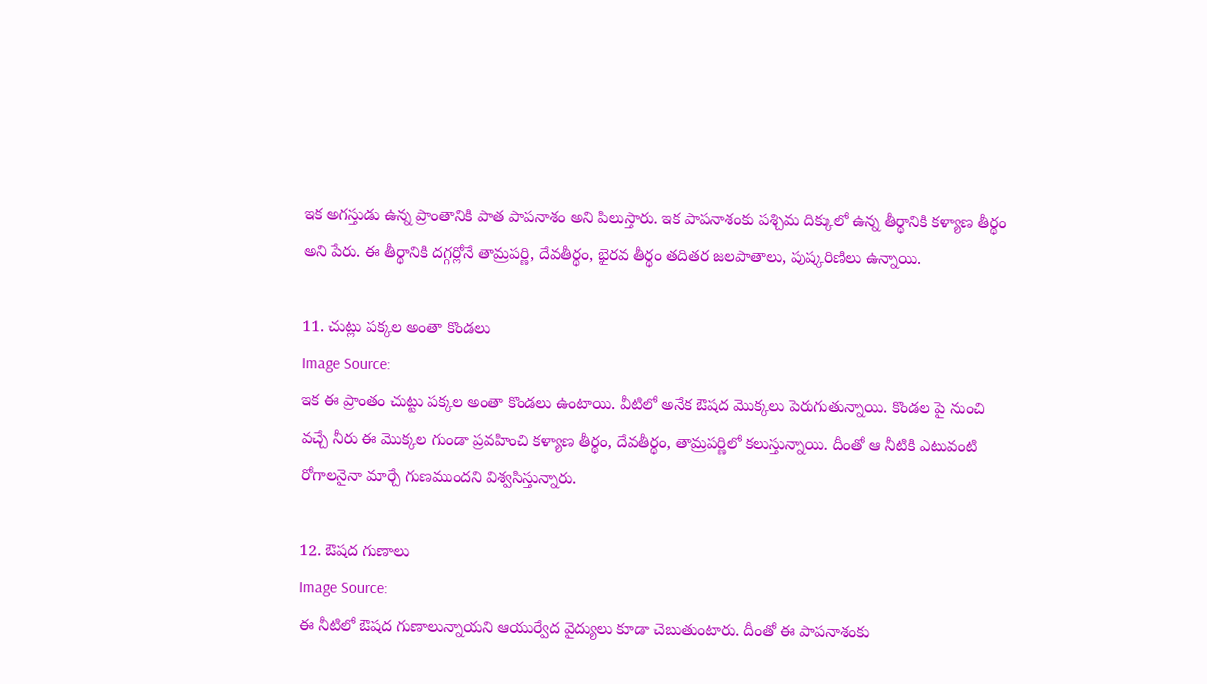ఇక అగస్తుడు ఉన్న ప్రాంతానికి పాత పాపనాశం అని పిలుస్తారు. ఇక పాపనాశంకు పశ్చిమ దిక్కులో ఉన్న తీర్థానికి కళ్యాణ తీర్థం అని పేరు. ఈ తీర్థానికి దగ్గర్లోనే తామ్రపర్ణి, దేవతీర్థం, భైరవ తీర్థం తదితర జలపాతాలు, పుష్కరిణిలు ఉన్నాయి.

11. చుట్లు పక్కల అంతా కొండలు
Image Source:
ఇక ఈ ప్రాంతం చుట్టు పక్కల అంతా కొండలు ఉంటాయి. వీటిలో అనేక ఔషద మొక్కలు పెరుగుతున్నాయి. కొండల పై నుంచి వచ్చే నీరు ఈ మొక్కల గుండా ప్రవహించి కళ్యాణ తీర్థం, దేవతీర్థం, తామ్రపర్ణిలో కలుస్తున్నాయి. దీంతో ఆ నీటికి ఎటువంటి రోగాలనైనా మార్చే గుణముందని విశ్వసిస్తున్నారు.

12. ఔషద గుణాలు
Image Source:
ఈ నీటిలో ఔషద గుణాలున్నాయని ఆయుర్వేద వైద్యులు కూడా చెబుతుంటారు. దీంతో ఈ పాపనాశంకు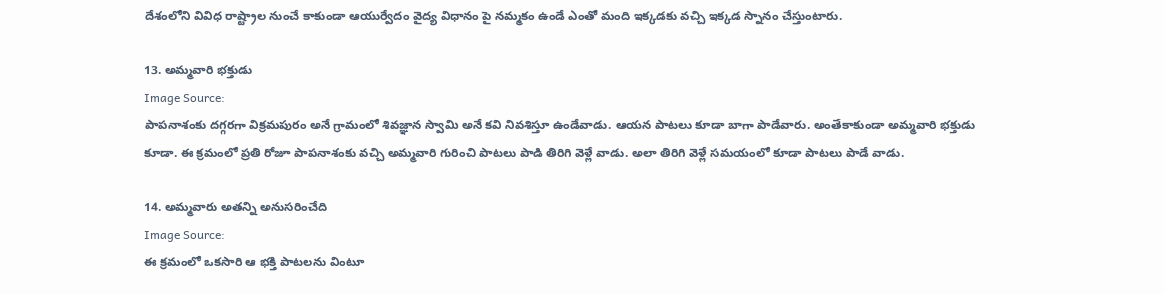దేశంలోని వివిధ రాష్ట్రాల నుంచే కాకుండా ఆయుర్వేదం వైద్య విధానం పై నమ్మకం ఉండే ఎంతో మంది ఇక్కడకు వచ్చి ఇక్కడ స్నానం చేస్తుంటారు.

13. అమ్మవారి భక్తుడు
Image Source:
పాపనాశంకు దగ్గరగా విక్రమపురం అనే గ్రామంలో శివజ్ఞాన స్వామి అనే కవి నివశిస్తూ ఉండేవాడు. ఆయన పాటలు కూడా బాగా పాడేవారు. అంతేకాకుండా అమ్మవారి భక్తుడు కూడా. ఈ క్రమంలో ప్రతి రోజూ పాపనాశంకు వచ్చి అమ్మవారి గురించి పాటలు పాడి తిరిగి వెళ్లే వాడు. అలా తిరిగి వెళ్లే సమయంలో కూడా పాటలు పాడే వాడు.

14. అమ్మవారు అతన్ని అనుసరించేది
Image Source:
ఈ క్రమంలో ఒకసారి ఆ భక్తి పాటలను వింటూ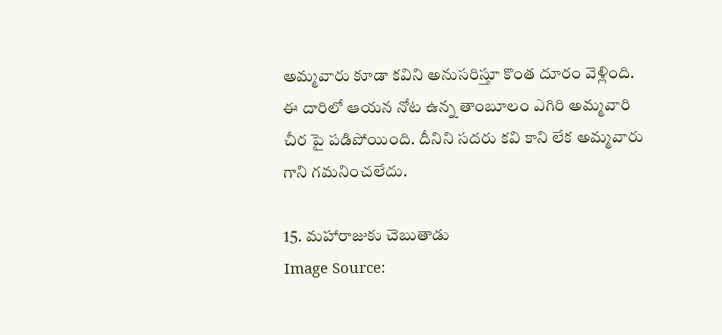అమ్మవారు కూడా కవిని అనుసరిస్తూ కొంత దూరం వెళ్లింది. ఈ దారిలో ఆయన నోట ఉన్న తాంబూలం ఎగిరి అమ్మవారి చీర పై పడిపోయింది. దీనిని సదరు కవి కాని లేక అమ్మవారు గాని గమనించలేదు.

15. మహారాజుకు చెబుతాడు
Image Source: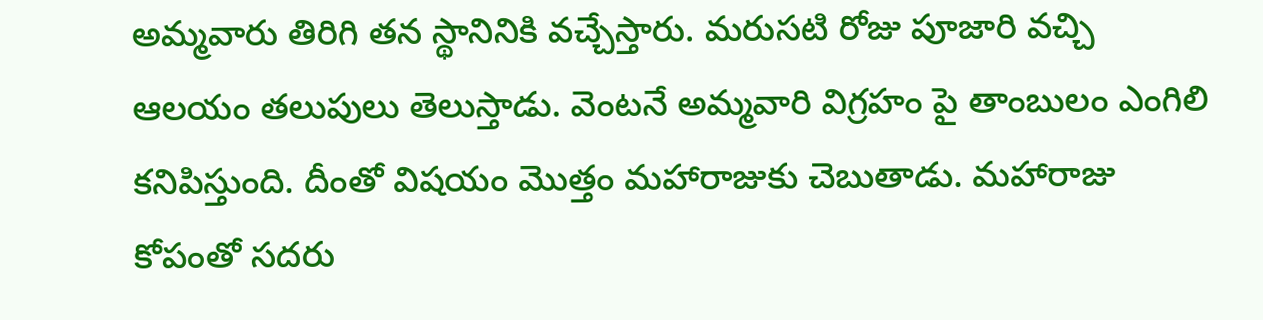అమ్మవారు తిరిగి తన స్థానినికి వచ్చేస్తారు. మరుసటి రోజు పూజారి వచ్చి ఆలయం తలుపులు తెలుస్తాడు. వెంటనే అమ్మవారి విగ్రహం పై తాంబులం ఎంగిలి కనిపిస్తుంది. దీంతో విషయం మొత్తం మహారాజుకు చెబుతాడు. మహారాజు కోపంతో సదరు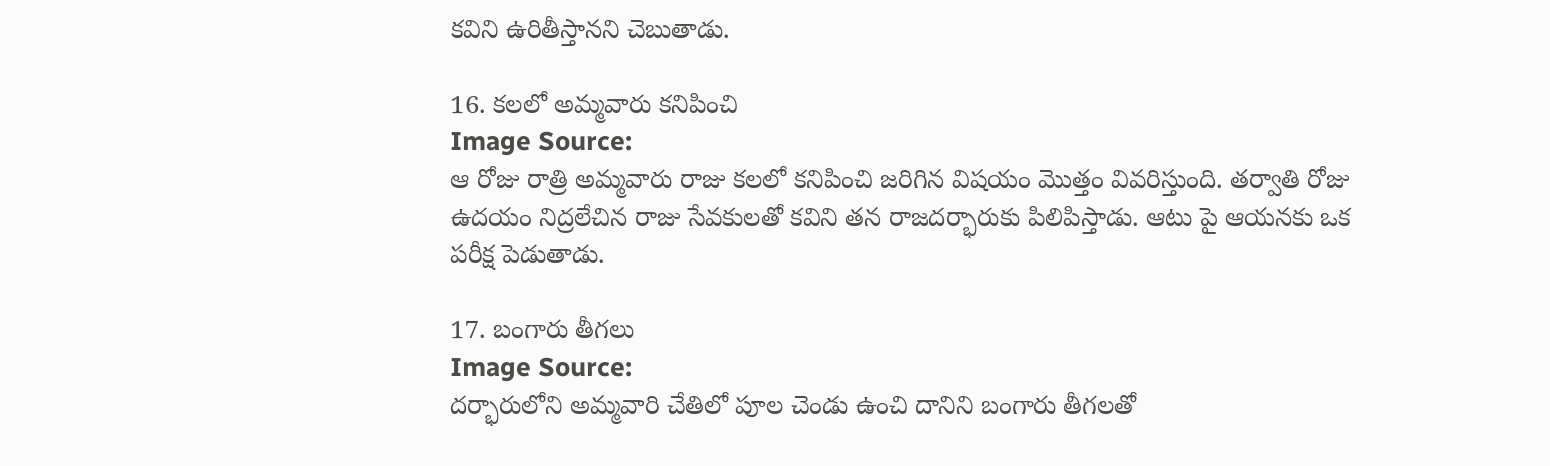కవిని ఉరితీస్తానని చెబుతాడు.

16. కలలో అమ్మవారు కనిపించి
Image Source:
ఆ రోజు రాత్రి అమ్మవారు రాజు కలలో కనిపించి జరిగిన విషయం మొత్తం వివరిస్తుంది. తర్వాతి రోజు ఉదయం నిద్రలేచిన రాజు సేవకులతో కవిని తన రాజదర్భారుకు పిలిపిస్తాడు. ఆటు పై ఆయనకు ఒక పరీక్ష పెడుతాడు.

17. బంగారు తీగలు
Image Source:
దర్భారులోని అమ్మవారి చేతిలో పూల చెండు ఉంచి దానిని బంగారు తీగలతో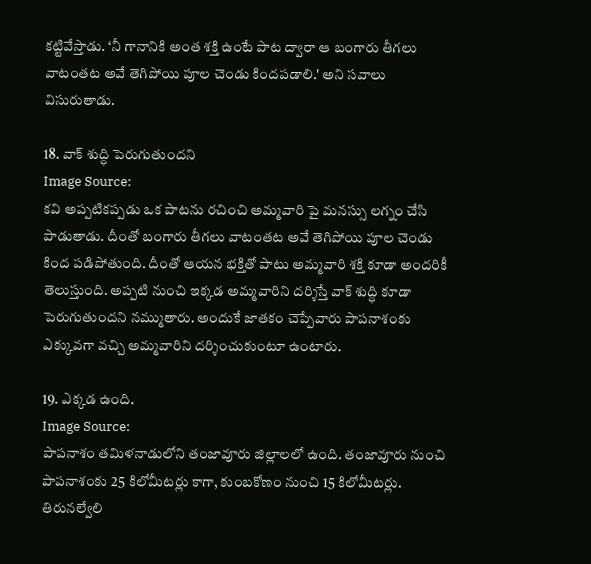కట్టివేస్తాడు. ‘నీ గానానికి అంత శక్తి ఉంటే పాట ద్వారా ఆ బంగారు తీగలు వాటంతట అవే తెగిపోయి పూల చెండు కిందపడాలి.' అని సవాలు విసురుతాడు.

18. వాక్ శుద్ధి పెరుగుతుందని
Image Source:
కవి అప్పటికప్పడు ఒక పాటను రచించి అమ్మవారి పై మనస్సు లగ్నం చేసి పాడుతాడు. దీంతో బంగారు తీగలు వాటంతట అవే తెగిపోయి పూల చెండు కింద పడిపోతుంది. దీంతో ఆయన భక్తితో పాటు అమ్మవారి శక్తి కూడా అందరికీ తెలుస్తుంది. అప్పటి నుంచి ఇక్కడ అమ్మవారిని దర్శిస్తే వాక్ శుద్ధి కూడా పెరుగుతుందని నమ్ముతారు. అందుకే జాతకం చెప్పేవారు పాపనాశంకు ఎక్కువగా వచ్చి అమ్మవారిని దర్శించుకుంటూ ఉంటారు.

19. ఎక్కడ ఉంది.
Image Source:
పాపనాశం తమిళనాడులోని తంజావూరు జిల్లాలలో ఉంది. తంజావూరు నుంచి పాపనాశంకు 25 కిలోమీటర్లు కాగా, కుంబకోణం నుంచి 15 కిలోమీటర్లు. తిరునల్వేలి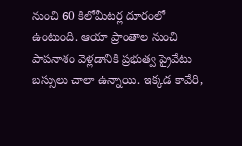నుంచి 60 కిలోమీటర్ల దూరంలో ఉంటుంది. ఆయా ప్రాంతాల నుంచి పాపనాశం వెళ్లడానికి ప్రభుత్వ ప్రైవేటు బస్సులు చాలా ఉన్నాయి. ఇక్కడ కావేరి,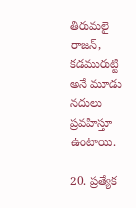తిరుమలై రాజన్, కడమురుట్టి అనే మూడు నదులు ప్రవహిస్తూ ఉంటాయి.

20. ప్రత్యేక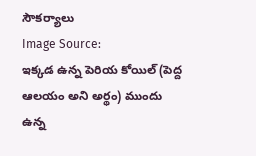సౌకర్యాలు
Image Source:
ఇక్కడ ఉన్న పెరియ కోయిల్ (పెద్ద ఆలయం అని అర్థం) ముందు ఉన్న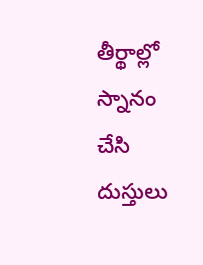తీర్థాల్లో స్నానం చేసి దుస్తులు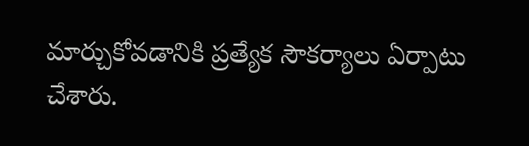మార్చుకోవడానికి ప్రత్యేక సౌకర్యాలు ఏర్పాటు చేశారు.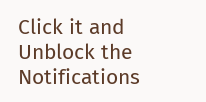Click it and Unblock the Notifications